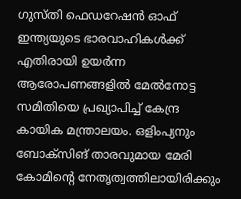ഗുസ്തി ഫെഡറേഷൻ ഓഫ് ഇന്ത്യയുടെ ഭാരവാഹികൾക്ക് എതിരായി ഉയർന്ന ആരോപണങ്ങളിൽ മേൽനോട്ട സമിതിയെ പ്രഖ്യാപിച്ച് കേന്ദ്ര കായിക മന്ത്രാലയം. ഒളിംപ്യനും ബോക്സിങ് താരവുമായ മേരി കോമിന്റെ നേതൃത്വത്തിലായിരിക്കും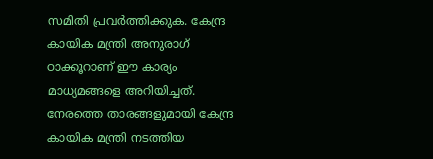സമിതി പ്രവർത്തിക്കുക. കേന്ദ്ര കായിക മന്ത്രി അനുരാഗ് ഠാക്കൂറാണ് ഈ കാര്യം മാധ്യമങ്ങളെ അറിയിച്ചത്. നേരത്തെ താരങ്ങളുമായി കേന്ദ്ര കായിക മന്ത്രി നടത്തിയ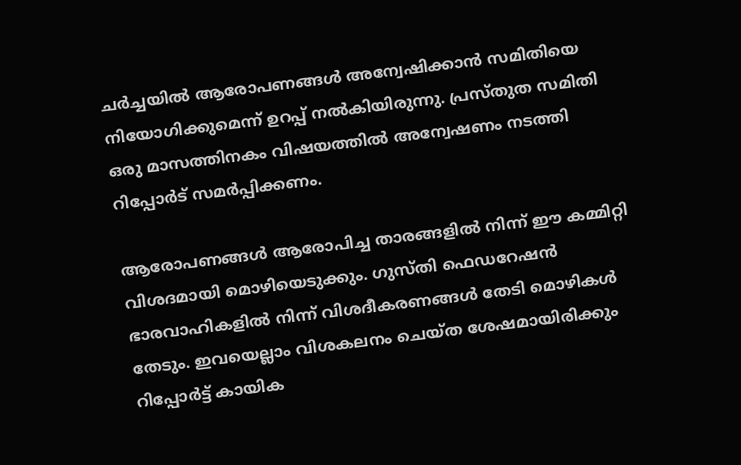ചർച്ചയിൽ ആരോപണങ്ങൾ അന്വേഷിക്കാൻ സമിതിയെ നിയോഗിക്കുമെന്ന് ഉറപ്പ് നൽകിയിരുന്നു. പ്രസ്തുത സമിതി ഒരു മാസത്തിനകം വിഷയത്തിൽ അന്വേഷണം നടത്തി റിപ്പോർട് സമർപ്പിക്കണം.

ആരോപണങ്ങൾ ആരോപിച്ച താരങ്ങളിൽ നിന്ന് ഈ കമ്മിറ്റി വിശദമായി മൊഴിയെടുക്കും. ഗുസ്തി ഫെഡറേഷൻ ഭാരവാഹികളിൽ നിന്ന് വിശദീകരണങ്ങൾ തേടി മൊഴികൾ തേടും. ഇവയെല്ലാം വിശകലനം ചെയ്ത ശേഷമായിരിക്കും റിപ്പോർട്ട് കായിക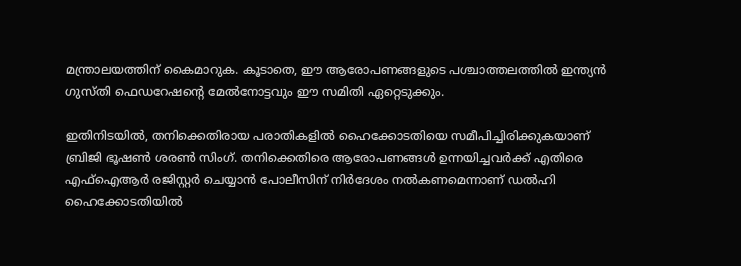മന്ത്രാലയത്തിന് കൈമാറുക. കൂടാതെ, ഈ ആരോപണങ്ങളുടെ പശ്ചാത്തലത്തിൽ ഇന്ത്യൻ ഗുസ്തി ഫെഡറേഷന്റെ മേൽനോട്ടവും ഈ സമിതി ഏറ്റെടുക്കും.

ഇതിനിടയിൽ, തനിക്കെതിരായ പരാതികളിൽ ഹൈക്കോടതിയെ സമീപിച്ചിരിക്കുകയാണ് ബ്രിജി ഭൂഷൺ ശരൺ സിംഗ്. തനിക്കെതിരെ ആരോപണങ്ങൾ ഉന്നയിച്ചവർക്ക് എതിരെ എഫ്ഐആർ രജിസ്റ്റർ ചെയ്യാൻ പോലീസിന് നിർദേശം നൽകണമെന്നാണ് ഡൽഹി ഹൈക്കോടതിയിൽ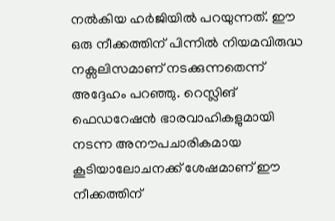നൽകിയ ഹർജിയിൽ പറയുന്നത്. ഈ ഒരു നീക്കത്തിന് പിന്നിൽ നിയമവിരുദ്ധ നക്സലിസമാണ് നടക്കുന്നതെന്ന് അദ്ദേഹം പറഞ്ഞു. റെസ്ലിങ് ഫെഡറേഷൻ ഭാരവാഹികളുമായി നടന്ന അനൗപചാരികമായ കൂടിയാലോചനക്ക് ശേഷമാണ് ഈ നീക്കത്തിന്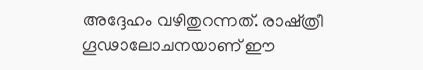അദ്ദേഹം വഴിതുറന്നത്. രാഷ്ത്രീ ഗൂഢാലോചനയാണ് ഈ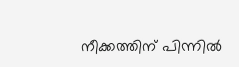നീക്കത്തിന് പിന്നിൽ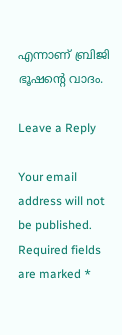എന്നാണ് ബ്രിജി ഭൂഷന്റെ വാദം.

Leave a Reply

Your email address will not be published. Required fields are marked *